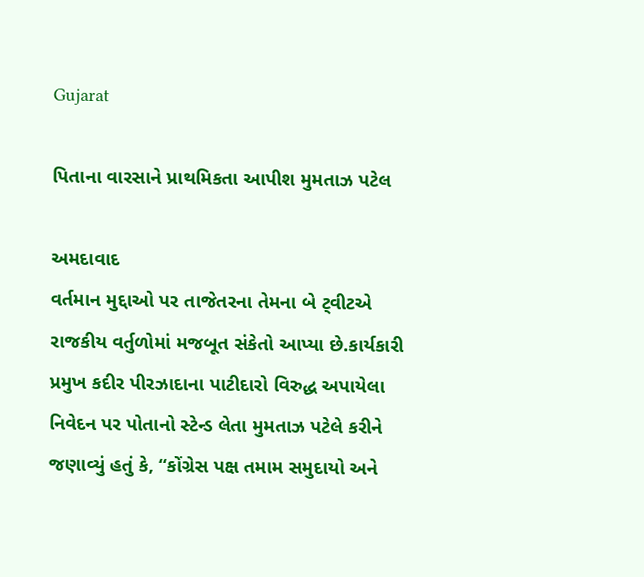Gujarat

પિતાના વારસાને પ્રાથમિકતા આપીશ મુમતાઝ પટેલ

અમદાવાદ
વર્તમાન મુદ્દાઓ પર તાજેતરના તેમના બે ટ્‌વીટએ રાજકીય વર્તુળોમાં મજબૂત સંકેતો આપ્યા છે.કાર્યકારી પ્રમુખ કદીર પીરઝાદાના પાટીદારો વિરુદ્ધ અપાયેલા નિવેદન પર પોતાનો સ્ટેન્ડ લેતા મુમતાઝ પટેલે કરીને જણાવ્યું હતું કે, “કોંગ્રેસ પક્ષ તમામ સમુદાયો અને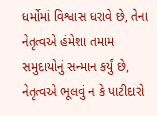ધર્મોમાં વિશ્વાસ ધરાવે છે, તેના નેતૃત્વએ હંમેશા તમામ સમુદાયોનું સન્માન કર્યું છે, નેતૃત્વએ ભૂલવું ન કે પાટીદારો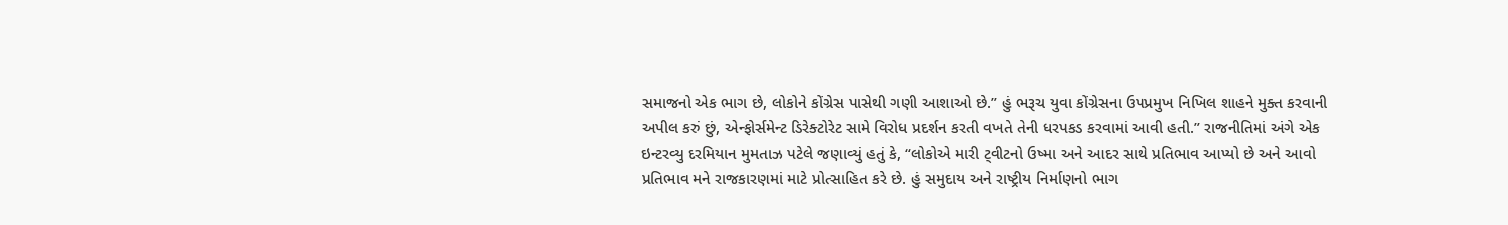સમાજનો એક ભાગ છે, લોકોને કોંગ્રેસ પાસેથી ગણી આશાઓ છે.” હું ભરૂચ યુવા કોંગ્રેસના ઉપપ્રમુખ નિખિલ શાહને મુક્ત કરવાની અપીલ કરું છું, એન્ફોર્સમેન્ટ ડિરેક્ટોરેટ સામે વિરોધ પ્રદર્શન કરતી વખતે તેની ધરપકડ કરવામાં આવી હતી.” રાજનીતિમાં અંગે એક ઇન્ટરવ્યુ દરમિયાન મુમતાઝ પટેલે જણાવ્યું હતું કે, “લોકોએ મારી ટ્‌વીટનો ઉષ્મા અને આદર સાથે પ્રતિભાવ આપ્યો છે અને આવો પ્રતિભાવ મને રાજકારણમાં માટે પ્રોત્સાહિત કરે છે. હું સમુદાય અને રાષ્ટ્રીય નિર્માણનો ભાગ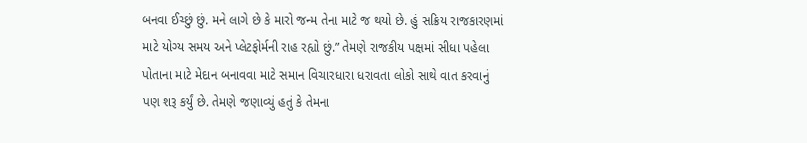બનવા ઈચ્છું છું. મને લાગે છે કે મારો જન્મ તેના માટે જ થયો છે. હું સક્રિય રાજકારણમાં માટે યોગ્ય સમય અને પ્લેટફોર્મની રાહ રહ્યો છું.” તેમણે રાજકીય પક્ષમાં સીધા પહેલા પોતાના માટે મેદાન બનાવવા માટે સમાન વિચારધારા ધરાવતા લોકો સાથે વાત કરવાનું પણ શરૂ કર્યું છે. તેમણે જણાવ્યું હતું કે તેમના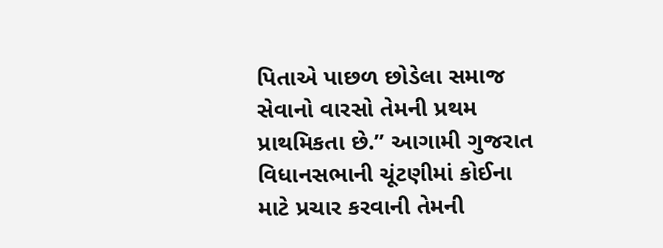પિતાએ પાછળ છોડેલા સમાજ સેવાનો વારસો તેમની પ્રથમ પ્રાથમિકતા છે.” આગામી ગુજરાત વિધાનસભાની ચૂંટણીમાં કોઈના માટે પ્રચાર કરવાની તેમની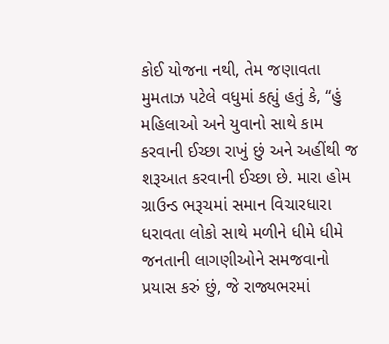કોઈ યોજના નથી, તેમ જણાવતા મુમતાઝ પટેલે વધુમાં કહ્યું હતું કે, “હું મહિલાઓ અને યુવાનો સાથે કામ કરવાની ઈચ્છા રાખું છું અને અહીંથી જ શરૂઆત કરવાની ઈચ્છા છે. મારા હોમ ગ્રાઉન્ડ ભરૂચમાં સમાન વિચારધારા ધરાવતા લોકો સાથે મળીને ધીમે ધીમે જનતાની લાગણીઓને સમજવાનો પ્રયાસ કરું છું, જે રાજ્યભરમાં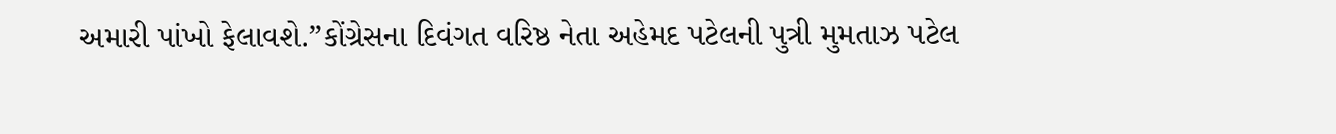અમારી પાંખો ફેલાવશે.”કોંગ્રેસના દિવંગત વરિષ્ઠ નેતા અહેમદ પટેલની પુત્રી મુમતાઝ પટેલ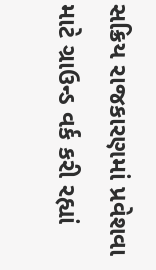સક્રિય રાજકારણમાં પ્રવેશવા માટે ગ્રાઉન્ડ વર્ક કરી રહ્યાં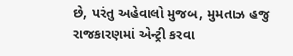છે, પરંતુ અહેવાલો મુજબ, મુમતાઝ હજુ રાજકારણમાં એન્ટ્રી કરવા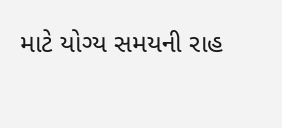માટે યોગ્ય સમયની રાહ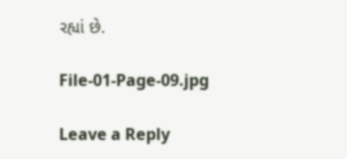રહ્યાં છે.

File-01-Page-09.jpg

Leave a Reply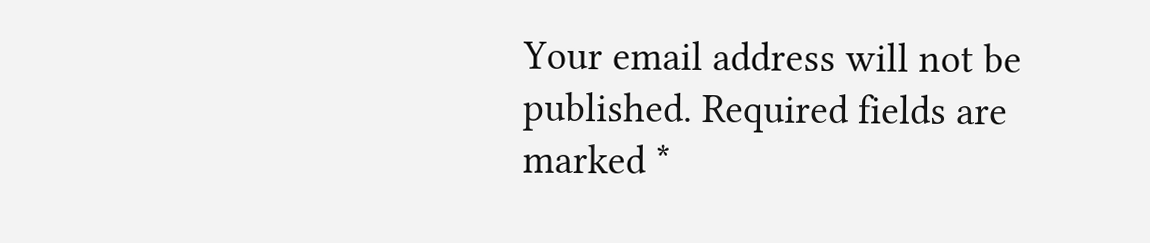Your email address will not be published. Required fields are marked *